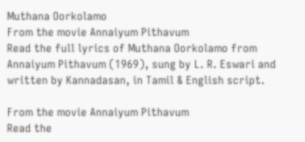Muthana Oorkolamo
From the movie Annaiyum Pithavum
Read the full lyrics of Muthana Oorkolamo from Annaiyum Pithavum (1969), sung by L. R. Eswari and written by Kannadasan, in Tamil & English script.

From the movie Annaiyum Pithavum
Read the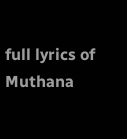full lyrics of Muthana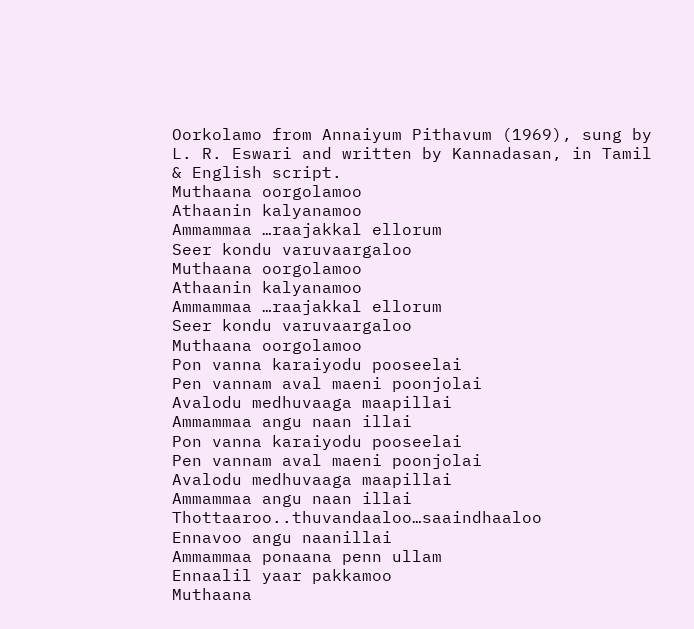Oorkolamo from Annaiyum Pithavum (1969), sung by L. R. Eswari and written by Kannadasan, in Tamil & English script.
Muthaana oorgolamoo
Athaanin kalyanamoo
Ammammaa …raajakkal ellorum
Seer kondu varuvaargaloo
Muthaana oorgolamoo
Athaanin kalyanamoo
Ammammaa …raajakkal ellorum
Seer kondu varuvaargaloo
Muthaana oorgolamoo
Pon vanna karaiyodu pooseelai
Pen vannam aval maeni poonjolai
Avalodu medhuvaaga maapillai
Ammammaa angu naan illai
Pon vanna karaiyodu pooseelai
Pen vannam aval maeni poonjolai
Avalodu medhuvaaga maapillai
Ammammaa angu naan illai
Thottaaroo..thuvandaaloo…saaindhaaloo
Ennavoo angu naanillai
Ammammaa ponaana penn ullam
Ennaalil yaar pakkamoo
Muthaana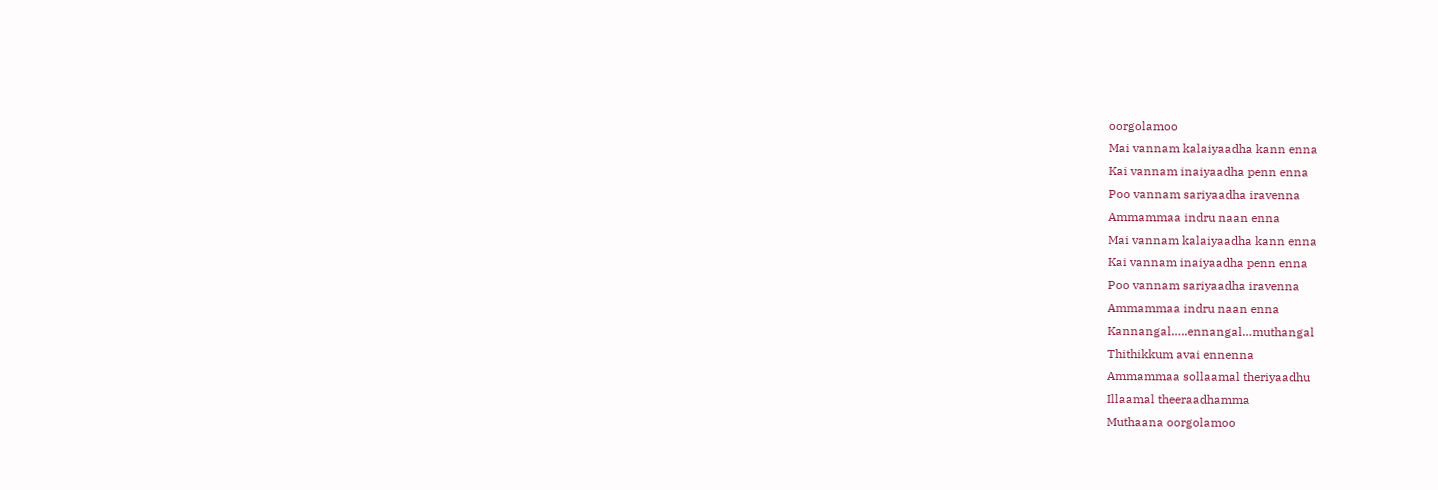oorgolamoo
Mai vannam kalaiyaadha kann enna
Kai vannam inaiyaadha penn enna
Poo vannam sariyaadha iravenna
Ammammaa indru naan enna
Mai vannam kalaiyaadha kann enna
Kai vannam inaiyaadha penn enna
Poo vannam sariyaadha iravenna
Ammammaa indru naan enna
Kannangal…..ennangal…muthangal
Thithikkum avai ennenna
Ammammaa sollaamal theriyaadhu
Illaamal theeraadhamma
Muthaana oorgolamoo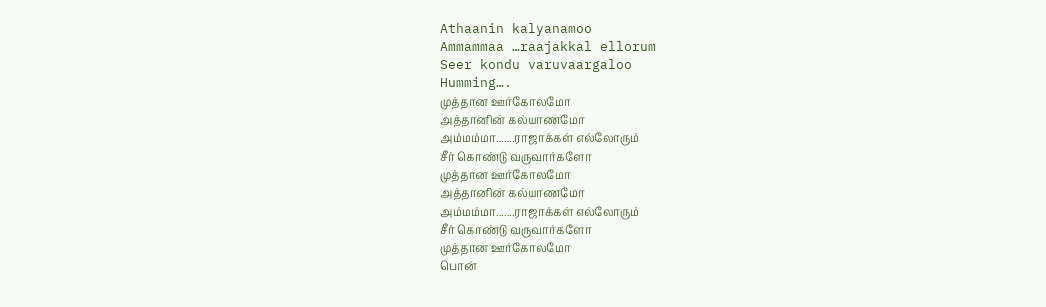Athaanin kalyanamoo
Ammammaa …raajakkal ellorum
Seer kondu varuvaargaloo
Humming….
முத்தான ஊர்கோலமோ
அத்தானின் கல்யாணமோ
அம்மம்மா.......ராஜாக்கள் எல்லோரும்
சீர் கொண்டு வருவார்களோ
முத்தான ஊர்கோலமோ
அத்தானின் கல்யாணமோ
அம்மம்மா.......ராஜாக்கள் எல்லோரும்
சீர் கொண்டு வருவார்களோ
முத்தான ஊர்கோலமோ
பொன்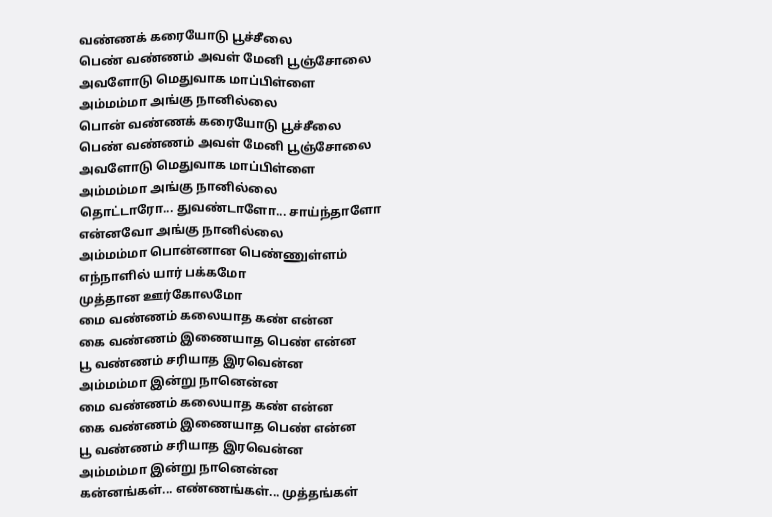வண்ணக் கரையோடு பூச்சீலை
பெண் வண்ணம் அவள் மேனி பூஞ்சோலை
அவளோடு மெதுவாக மாப்பிள்ளை
அம்மம்மா அங்கு நானில்லை
பொன் வண்ணக் கரையோடு பூச்சீலை
பெண் வண்ணம் அவள் மேனி பூஞ்சோலை
அவளோடு மெதுவாக மாப்பிள்ளை
அம்மம்மா அங்கு நானில்லை
தொட்டாரோ... துவண்டாளோ... சாய்ந்தாளோ
என்னவோ அங்கு நானில்லை
அம்மம்மா பொன்னான பெண்ணுள்ளம்
எந்நாளில் யார் பக்கமோ
முத்தான ஊர்கோலமோ
மை வண்ணம் கலையாத கண் என்ன
கை வண்ணம் இணையாத பெண் என்ன
பூ வண்ணம் சரியாத இரவென்ன
அம்மம்மா இன்று நானென்ன
மை வண்ணம் கலையாத கண் என்ன
கை வண்ணம் இணையாத பெண் என்ன
பூ வண்ணம் சரியாத இரவென்ன
அம்மம்மா இன்று நானென்ன
கன்னங்கள்... எண்ணங்கள்... முத்தங்கள்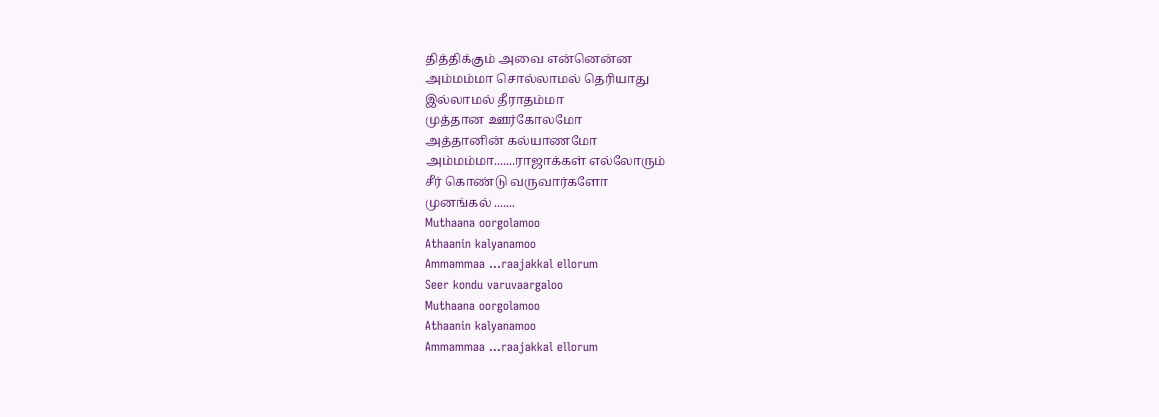தித்திக்கும் அவை என்னென்ன
அம்மம்மா சொல்லாமல் தெரியாது
இல்லாமல் தீராதம்மா
முத்தான ஊர்கோலமோ
அத்தானின் கல்யாணமோ
அம்மம்மா.......ராஜாக்கள் எல்லோரும்
சீர் கொண்டு வருவார்களோ
முனங்கல் .......
Muthaana oorgolamoo
Athaanin kalyanamoo
Ammammaa …raajakkal ellorum
Seer kondu varuvaargaloo
Muthaana oorgolamoo
Athaanin kalyanamoo
Ammammaa …raajakkal ellorum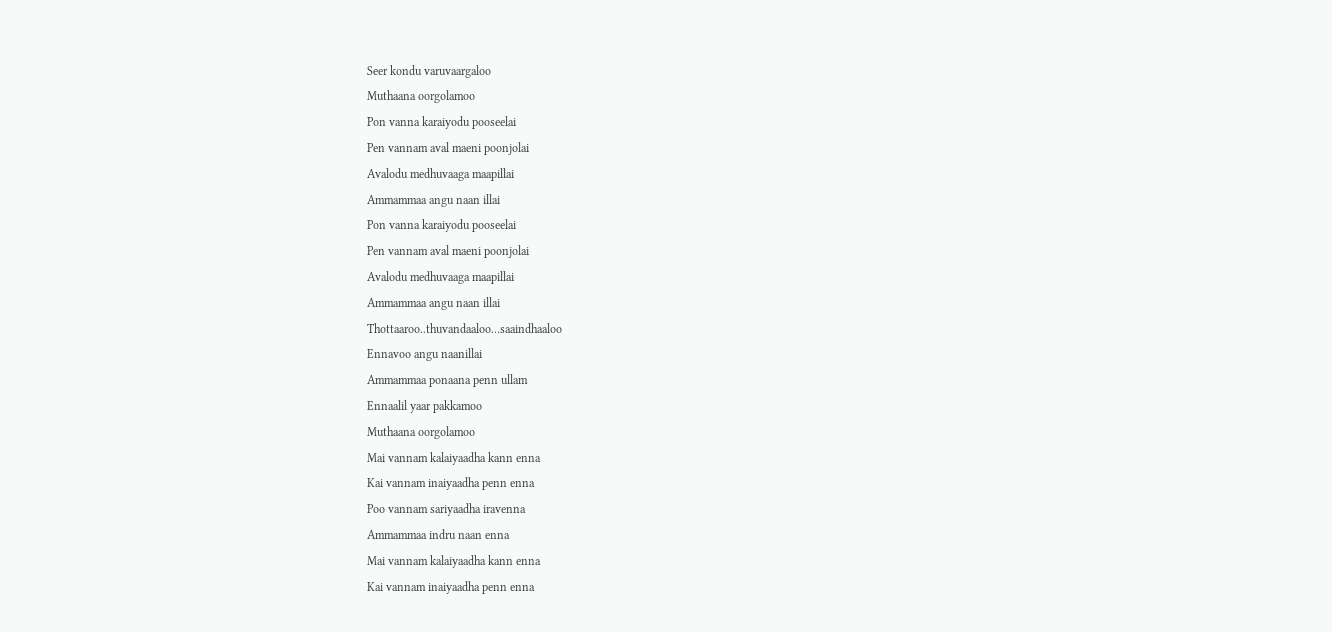Seer kondu varuvaargaloo
Muthaana oorgolamoo
Pon vanna karaiyodu pooseelai
Pen vannam aval maeni poonjolai
Avalodu medhuvaaga maapillai
Ammammaa angu naan illai
Pon vanna karaiyodu pooseelai
Pen vannam aval maeni poonjolai
Avalodu medhuvaaga maapillai
Ammammaa angu naan illai
Thottaaroo..thuvandaaloo…saaindhaaloo
Ennavoo angu naanillai
Ammammaa ponaana penn ullam
Ennaalil yaar pakkamoo
Muthaana oorgolamoo
Mai vannam kalaiyaadha kann enna
Kai vannam inaiyaadha penn enna
Poo vannam sariyaadha iravenna
Ammammaa indru naan enna
Mai vannam kalaiyaadha kann enna
Kai vannam inaiyaadha penn enna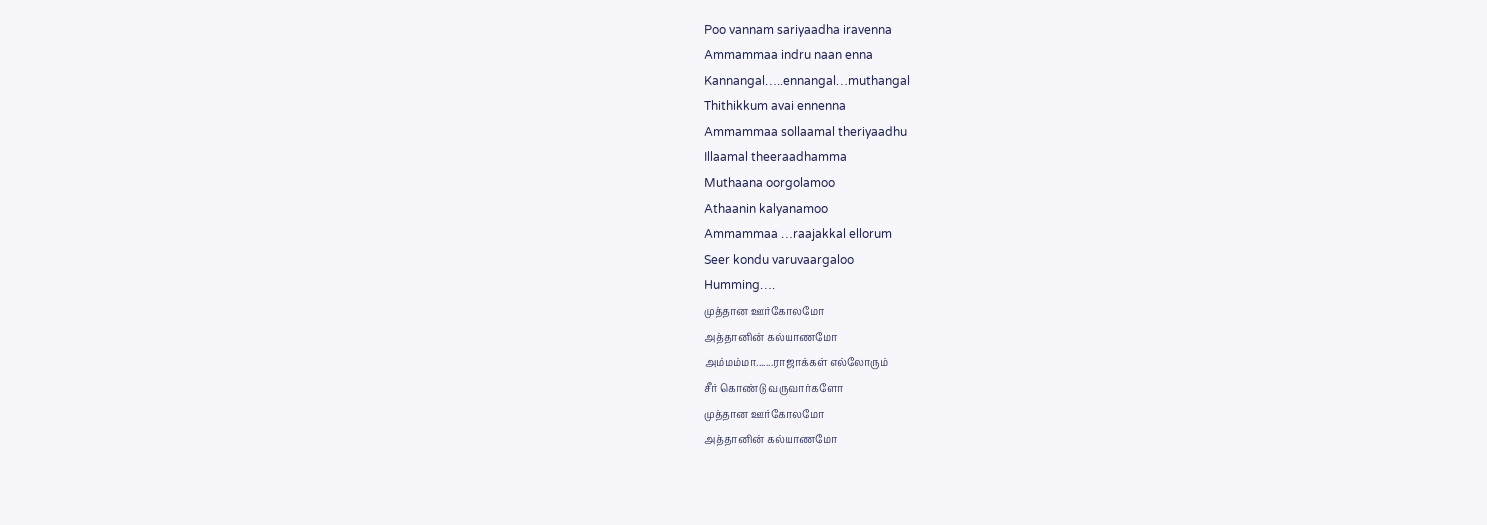Poo vannam sariyaadha iravenna
Ammammaa indru naan enna
Kannangal…..ennangal…muthangal
Thithikkum avai ennenna
Ammammaa sollaamal theriyaadhu
Illaamal theeraadhamma
Muthaana oorgolamoo
Athaanin kalyanamoo
Ammammaa …raajakkal ellorum
Seer kondu varuvaargaloo
Humming….
முத்தான ஊர்கோலமோ
அத்தானின் கல்யாணமோ
அம்மம்மா.......ராஜாக்கள் எல்லோரும்
சீர் கொண்டு வருவார்களோ
முத்தான ஊர்கோலமோ
அத்தானின் கல்யாணமோ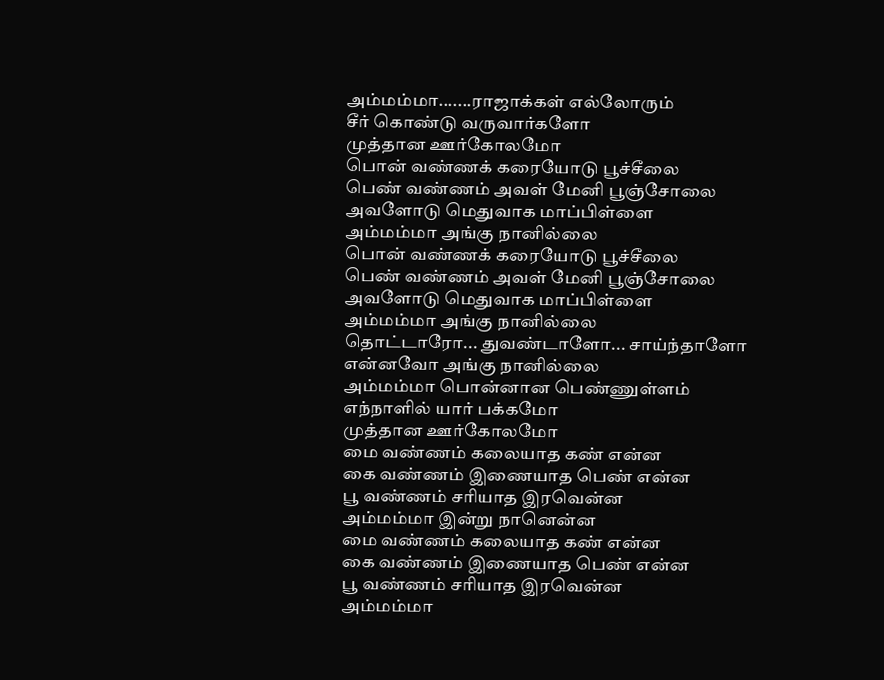அம்மம்மா.......ராஜாக்கள் எல்லோரும்
சீர் கொண்டு வருவார்களோ
முத்தான ஊர்கோலமோ
பொன் வண்ணக் கரையோடு பூச்சீலை
பெண் வண்ணம் அவள் மேனி பூஞ்சோலை
அவளோடு மெதுவாக மாப்பிள்ளை
அம்மம்மா அங்கு நானில்லை
பொன் வண்ணக் கரையோடு பூச்சீலை
பெண் வண்ணம் அவள் மேனி பூஞ்சோலை
அவளோடு மெதுவாக மாப்பிள்ளை
அம்மம்மா அங்கு நானில்லை
தொட்டாரோ... துவண்டாளோ... சாய்ந்தாளோ
என்னவோ அங்கு நானில்லை
அம்மம்மா பொன்னான பெண்ணுள்ளம்
எந்நாளில் யார் பக்கமோ
முத்தான ஊர்கோலமோ
மை வண்ணம் கலையாத கண் என்ன
கை வண்ணம் இணையாத பெண் என்ன
பூ வண்ணம் சரியாத இரவென்ன
அம்மம்மா இன்று நானென்ன
மை வண்ணம் கலையாத கண் என்ன
கை வண்ணம் இணையாத பெண் என்ன
பூ வண்ணம் சரியாத இரவென்ன
அம்மம்மா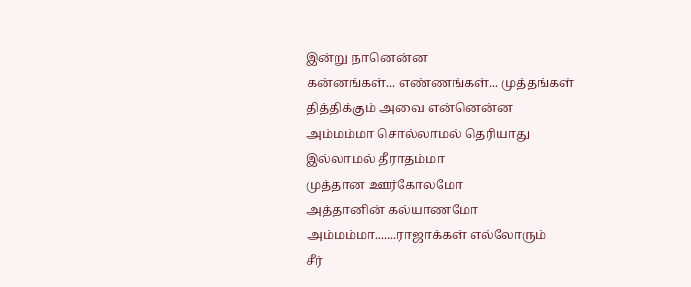இன்று நானென்ன
கன்னங்கள்... எண்ணங்கள்... முத்தங்கள்
தித்திக்கும் அவை என்னென்ன
அம்மம்மா சொல்லாமல் தெரியாது
இல்லாமல் தீராதம்மா
முத்தான ஊர்கோலமோ
அத்தானின் கல்யாணமோ
அம்மம்மா.......ராஜாக்கள் எல்லோரும்
சீர்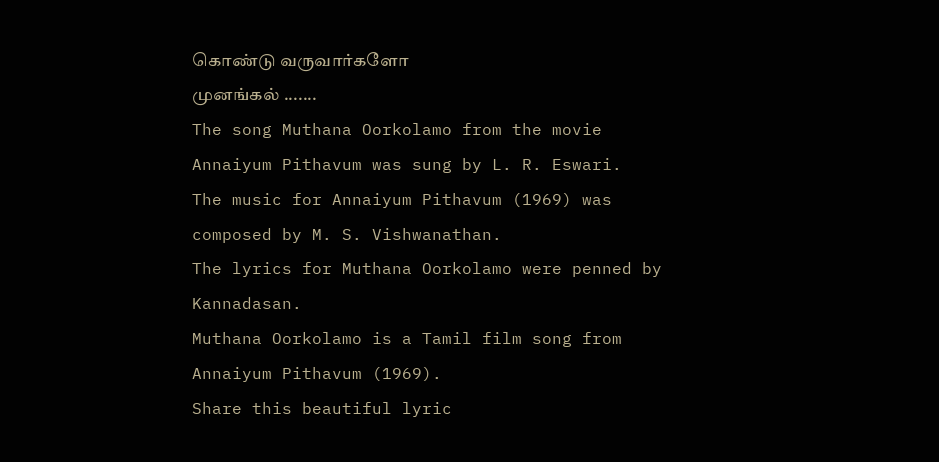கொண்டு வருவார்களோ
முனங்கல் .......
The song Muthana Oorkolamo from the movie Annaiyum Pithavum was sung by L. R. Eswari.
The music for Annaiyum Pithavum (1969) was composed by M. S. Vishwanathan.
The lyrics for Muthana Oorkolamo were penned by Kannadasan.
Muthana Oorkolamo is a Tamil film song from Annaiyum Pithavum (1969).
Share this beautiful lyric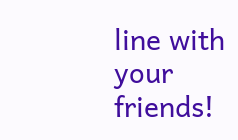line with your friends!